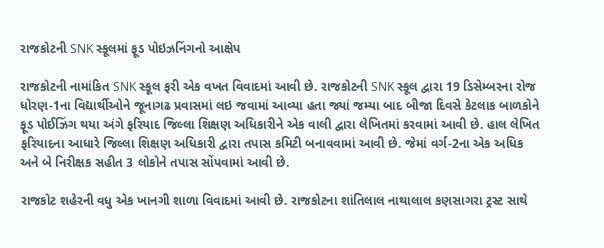રાજકોટની SNK સ્કૂલમાં ફૂડ પોઇઝનિંગનો આક્ષેપ

રાજકોટની નામાંકિત SNK સ્કૂલ ફરી એક વખત વિવાદમાં આવી છે. રાજકોટની SNK સ્કૂલ દ્વારા 19 ડિસેમ્બરના રોજ ધોરણ-1ના વિદ્યાર્થીઓને જૂનાગઢ પ્રવાસમાં લઇ જવામાં આવ્યા હતા જ્યાં જમ્યા બાદ બીજા દિવસે કેટલાક બાળકોને ફૂડ પોઈઝિંગ થયા અંગે ફરિયાદ જિલ્લા શિક્ષણ અધિકારીને એક વાલી દ્વારા લેખિતમાં કરવામાં આવી છે. હાલ લેખિત ફરિયાદના આધારે જિલ્લા શિક્ષણ અધિકારી દ્વારા તપાસ કમિટી બનાવવામાં આવી છે. જેમાં વર્ગ-2ના એક અધિક અને બે નિરીક્ષક સહીત 3 લોકોને તપાસ સોંપવામાં આવી છે.

રાજકોટ શહેરની વધુ એક ખાનગી શાળા વિવાદમાં આવી છે. રાજકોટના શાંતિલાલ નાથાલાલ કણસાગરા ટ્રસ્ટ સાથે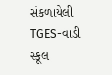સંકળાયેલી TGES-વાડી સ્કૂલ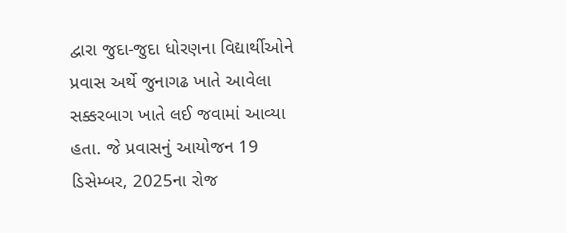દ્વારા જુદા-જુદા ધોરણના વિદ્યાર્થીઓને પ્રવાસ અર્થે જુનાગઢ ખાતે આવેલા સક્કરબાગ ખાતે લઈ જવામાં આવ્યા હતા. જે પ્રવાસનું આયોજન 19 ડિસેમ્બર, 2025ના રોજ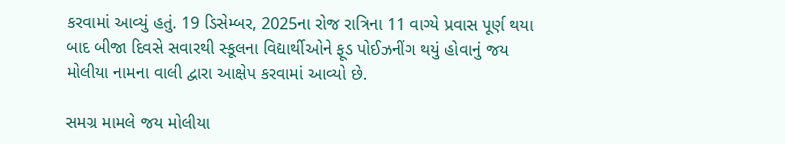કરવામાં આવ્યું હતું. 19 ડિસેમ્બર, 2025ના રોજ રાત્રિના 11 વાગ્યે પ્રવાસ પૂર્ણ થયા બાદ બીજા દિવસે સવારથી સ્કૂલના વિદ્યાર્થીઓને ફૂડ પોઈઝનીંગ થયું હોવાનું જય મોલીયા નામના વાલી દ્વારા આક્ષેપ કરવામાં આવ્યો છે.

સમગ્ર મામલે જય મોલીયા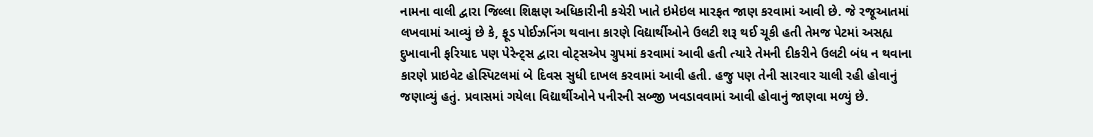નામના વાલી દ્વારા જિલ્લા શિક્ષણ અધિકારીની કચેરી ખાતે ઇમેઇલ મારફત જાણ કરવામાં આવી છે. જે રજૂઆતમાં લખવામાં આવ્યું છે કે, ફૂડ પોઈઝનિંગ થવાના કારણે વિદ્યાર્થીઓને ઉલટી શરૂ થઈ ચૂકી હતી તેમજ પેટમાં અસહ્ય દુખાવાની ફરિયાદ પણ પેરેન્ટ્સ દ્વારા વોટ્સએપ ગ્રુપમાં કરવામાં આવી હતી ત્યારે તેમની દીકરીને ઉલટી બંધ ન થવાના કારણે પ્રાઇવેટ હોસ્પિટલમાં બે દિવસ સુધી દાખલ કરવામાં આવી હતી. હજુ પણ તેની સારવાર ચાલી રહી હોવાનું જણાવ્યું હતું. પ્રવાસમાં ગયેલા વિદ્યાર્થીઓને પનીરની સબ્જી ખવડાવવામાં આવી હોવાનું જાણવા મળ્યું છે.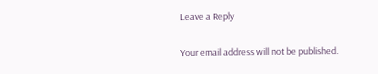Leave a Reply

Your email address will not be published.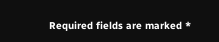Required fields are marked *